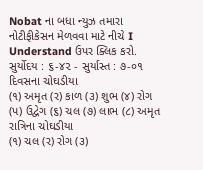Nobat ના બધા ન્યુઝ તમારા નોટીફીકેસન મેળવવા માટે નીચે I Understand ઉપર ક્લિક કરો.
સુર્યોદય : ૬-૪૨ - સુર્યાસ્ત : ૭-૦૧
દિવસના ચોઘડીયા
(૧) અમૃત (ર) કાળ (૩) શુભ (૪) રોગ (પ) ઉદ્વેગ (૬) ચલ (૭) લાભ (૮) અમૃત
રાત્રિના ચોઘડીયા
(૧) ચલ (ર) રોગ (૩)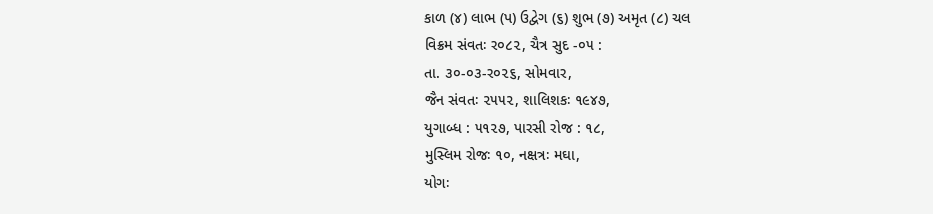કાળ (૪) લાભ (પ) ઉદ્વેગ (૬) શુભ (૭) અમૃત (૮) ચલ
વિક્રમ સંવતઃ ર૦૮૨, ચૈત્ર સુદ -૦૫ :
તા. ૩૦-૦૩-ર૦૨૬, સોમવાર,
જૈન સંવતઃ ૨૫૫૨, શાલિશકઃ ૧૯૪૭,
યુગાબ્ધ : ૫૧૨૭, પારસી રોજ : ૧૮,
મુસ્લિમ રોજઃ ૧૦, નક્ષત્રઃ મઘા,
યોગઃ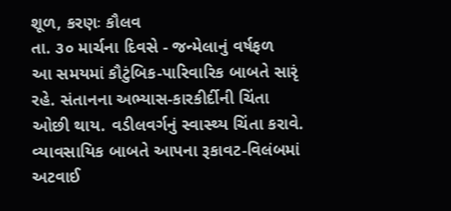શૂળ, કરણઃ કૌલવ
તા. ૩૦ માર્ચના દિવસે - જન્મેલાનું વર્ષફળ
આ સમયમાં કૌટુંબિક-પારિવારિક બાબતે સારૃં રહે. સંતાનના અભ્યાસ-કારકીર્દીની ચિંતા ઓછી થાય. વડીલવર્ગનું સ્વાસ્થ્ય ચિંતા કરાવે. વ્યાવસાયિક બાબતે આપના રૂકાવટ-વિલંબમાં અટવાઈ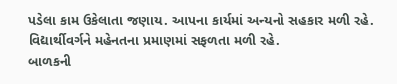પડેલા કામ ઉકેલાતા જણાય. આપના કાર્યમાં અન્યનો સહકાર મળી રહે. વિદ્યાર્થીવર્ગને મહેનતના પ્રમાણમાં સફળતા મળી રહે.
બાળકની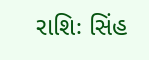રાશિઃ સિંહ